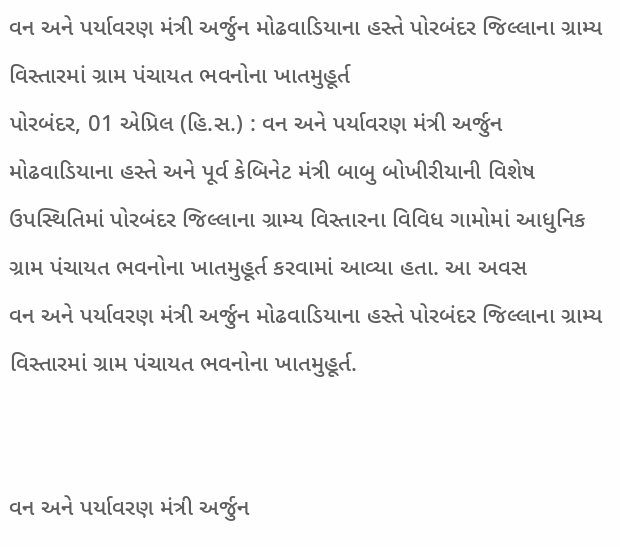વન અને પર્યાવરણ મંત્રી અર્જુન મોઢવાડિયાના હસ્તે પોરબંદર જિલ્લાના ગ્રામ્ય વિસ્તારમાં ગ્રામ પંચાયત ભવનોના ખાતમુહૂર્ત
પોરબંદર, 01 એપ્રિલ (હિ.સ.) : વન અને પર્યાવરણ મંત્રી અર્જુન મોઢવાડિયાના હસ્તે અને પૂર્વ કેબિનેટ મંત્રી બાબુ બોખીરીયાની વિશેષ ઉપસ્થિતિમાં પોરબંદર જિલ્લાના ગ્રામ્ય વિસ્તારના વિવિધ ગામોમાં આધુનિક ગ્રામ પંચાયત ભવનોના ખાતમુહૂર્ત કરવામાં આવ્યા હતા. આ અવસ
વન અને પર્યાવરણ મંત્રી અર્જુન મોઢવાડિયાના હસ્તે પોરબંદર જિલ્લાના ગ્રામ્ય વિસ્તારમાં ગ્રામ પંચાયત ભવનોના ખાતમુહૂર્ત.


વન અને પર્યાવરણ મંત્રી અર્જુન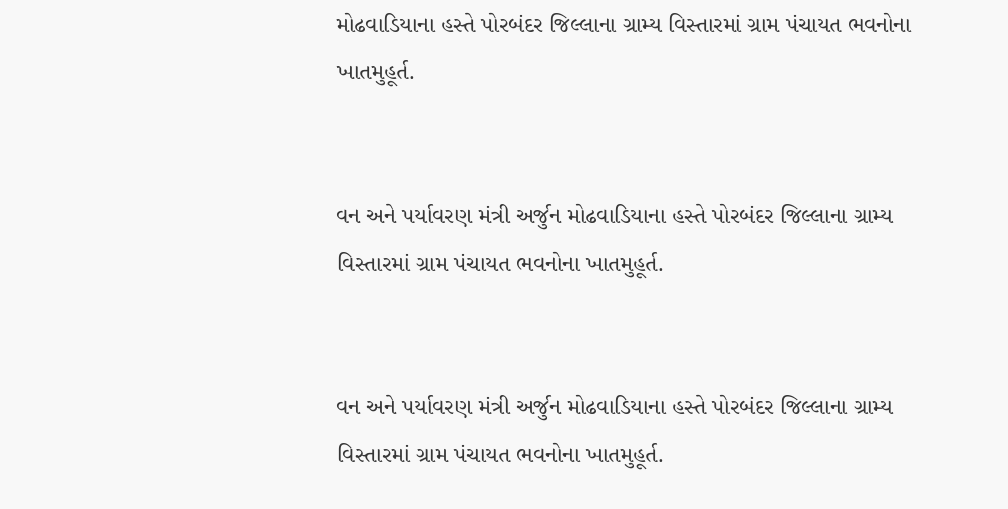મોઢવાડિયાના હસ્તે પોરબંદર જિલ્લાના ગ્રામ્ય વિસ્તારમાં ગ્રામ પંચાયત ભવનોના ખાતમુહૂર્ત.


વન અને પર્યાવરણ મંત્રી અર્જુન મોઢવાડિયાના હસ્તે પોરબંદર જિલ્લાના ગ્રામ્ય વિસ્તારમાં ગ્રામ પંચાયત ભવનોના ખાતમુહૂર્ત.


વન અને પર્યાવરણ મંત્રી અર્જુન મોઢવાડિયાના હસ્તે પોરબંદર જિલ્લાના ગ્રામ્ય વિસ્તારમાં ગ્રામ પંચાયત ભવનોના ખાતમુહૂર્ત.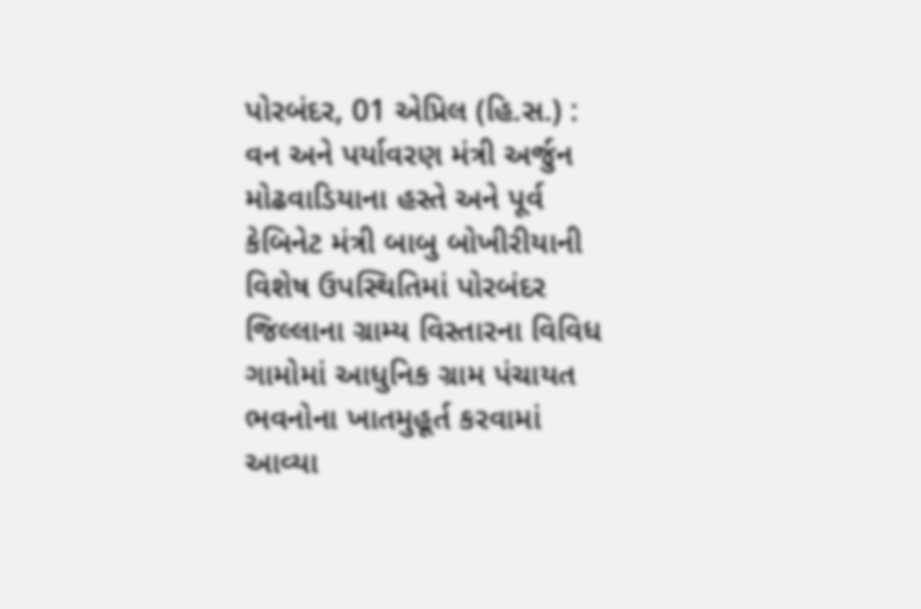પોરબંદર, 01 એપ્રિલ (હિ.સ.) : વન અને પર્યાવરણ મંત્રી અર્જુન મોઢવાડિયાના હસ્તે અને પૂર્વ કેબિનેટ મંત્રી બાબુ બોખીરીયાની વિશેષ ઉપસ્થિતિમાં પોરબંદર જિલ્લાના ગ્રામ્ય વિસ્તારના વિવિધ ગામોમાં આધુનિક ગ્રામ પંચાયત ભવનોના ખાતમુહૂર્ત કરવામાં આવ્યા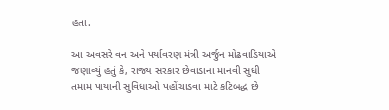હતા.

આ અવસરે વન અને પર્યાવરણ મંત્રી અર્જુન મોઢવાડિયાએ જણાવ્યું હતું કે, રાજ્ય સરકાર છેવાડાના માનવી સુધી તમામ પાયાની સુવિધાઓ પહોંચાડવા માટે કટિબદ્ધ છે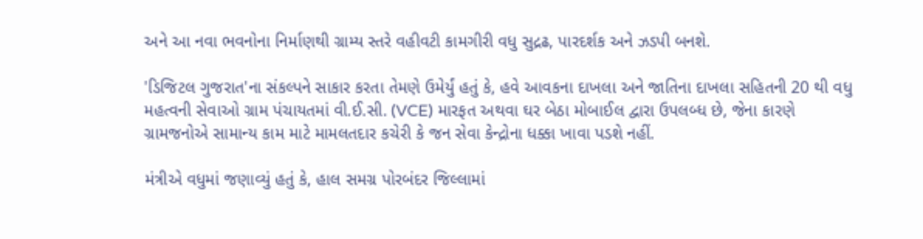અને આ નવા ભવનોના નિર્માણથી ગ્રામ્ય સ્તરે વહીવટી કામગીરી વધુ સુદ્રઢ, પારદર્શક અને ઝડપી બનશે.

'ડિજિટલ ગુજરાત'ના સંકલ્પને સાકાર કરતા તેમણે ઉમેર્યું હતું કે, હવે આવકના દાખલા અને જાતિના દાખલા સહિતની 20 થી વધુ મહત્વની સેવાઓ ગ્રામ પંચાયતમાં વી.ઈ.સી. (VCE) મારફત અથવા ઘર બેઠા મોબાઈલ દ્વારા ઉપલબ્ધ છે, જેના કારણે ગ્રામજનોએ સામાન્ય કામ માટે મામલતદાર કચેરી કે જન સેવા કેન્દ્રોના ધક્કા ખાવા પડશે નહીં.

મંત્રીએ વધુમાં જણાવ્યું હતું કે, હાલ સમગ્ર પોરબંદર જિલ્લામાં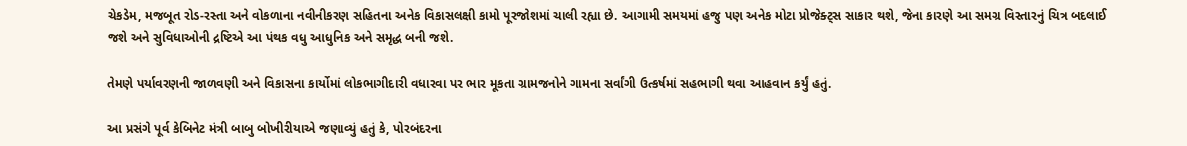ચેકડેમ, મજબૂત રોડ-રસ્તા અને વોકળાના નવીનીકરણ સહિતના અનેક વિકાસલક્ષી કામો પૂરજોશમાં ચાલી રહ્યા છે. આગામી સમયમાં હજુ પણ અનેક મોટા પ્રોજેક્ટ્સ સાકાર થશે, જેના કારણે આ સમગ્ર વિસ્તારનું ચિત્ર બદલાઈ જશે અને સુવિધાઓની દ્રષ્ટિએ આ પંથક વધુ આધુનિક અને સમૃદ્ધ બની જશે.

તેમણે પર્યાવરણની જાળવણી અને વિકાસના કાર્યોમાં લોકભાગીદારી વધારવા પર ભાર મૂકતા ગ્રામજનોને ગામના સર્વાંગી ઉત્કર્ષમાં સહભાગી થવા આહવાન કર્યું હતું.

આ પ્રસંગે પૂર્વ કેબિનેટ મંત્રી બાબુ બોખીરીયાએ જણાવ્યું હતું કે, પોરબંદરના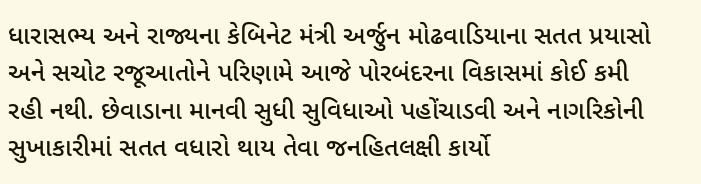ધારાસભ્ય અને રાજ્યના કેબિનેટ મંત્રી અર્જુન મોઢવાડિયાના સતત પ્રયાસો અને સચોટ રજૂઆતોને પરિણામે આજે પોરબંદરના વિકાસમાં કોઈ કમી રહી નથી. છેવાડાના માનવી સુધી સુવિધાઓ પહોંચાડવી અને નાગરિકોની સુખાકારીમાં સતત વધારો થાય તેવા જનહિતલક્ષી કાર્યો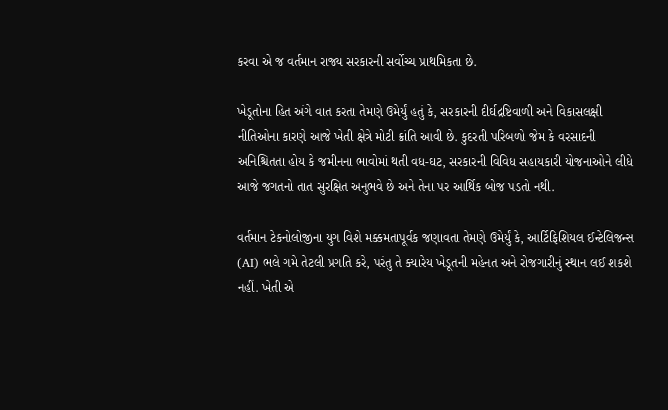કરવા એ જ વર્તમાન રાજ્ય સરકારની સર્વોચ્ચ પ્રાથમિકતા છે.

ખેડૂતોના હિત અંગે વાત કરતા તેમણે ઉમેર્યું હતું કે, સરકારની દીર્ઘદ્રષ્ટિવાળી અને વિકાસલક્ષી નીતિઓના કારણે આજે ખેતી ક્ષેત્રે મોટી ક્રાંતિ આવી છે. કુદરતી પરિબળો જેમ કે વરસાદની અનિશ્ચિતતા હોય કે જમીનના ભાવોમાં થતી વધ-ઘટ, સરકારની વિવિધ સહાયકારી યોજનાઓને લીધે આજે જગતનો તાત સુરક્ષિત અનુભવે છે અને તેના પર આર્થિક બોજ પડતો નથી.

વર્તમાન ટેકનોલોજીના યુગ વિશે મક્કમતાપૂર્વક જણાવતા તેમણે ઉમેર્યું કે, આર્ટિફિશિયલ ઈન્ટેલિજન્સ (AI) ભલે ગમે તેટલી પ્રગતિ કરે, પરંતુ તે ક્યારેય ખેડૂતની મહેનત અને રોજગારીનું સ્થાન લઈ શકશે નહીં. ખેતી એ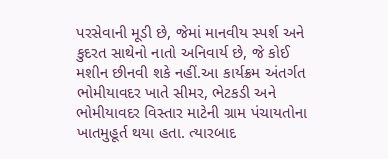પરસેવાની મૂડી છે, જેમાં માનવીય સ્પર્શ અને કુદરત સાથેનો નાતો અનિવાર્ય છે, જે કોઈ મશીન છીનવી શકે નહીં.આ કાર્યક્રમ અંતર્ગત ભોમીયાવદર ખાતે સીમર, ભેટકડી અને ભોમીયાવદર વિસ્તાર માટેની ગ્રામ પંચાયતોના ખાતમુહૂર્ત થયા હતા. ત્યારબાદ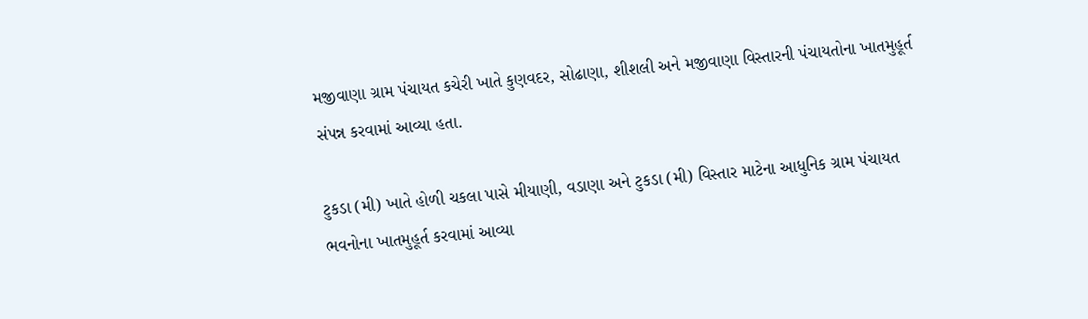મજીવાણા ગ્રામ પંચાયત કચેરી ખાતે કુણવદર, સોઢાણા, શીશલી અને મજીવાણા વિસ્તારની પંચાયતોના ખાતમુહૂર્ત સંપન્ન કરવામાં આવ્યા હતા.

ટુકડા (મી) ખાતે હોળી ચકલા પાસે મીયાણી, વડાણા અને ટુકડા (મી) વિસ્તાર માટેના આધુનિક ગ્રામ પંચાયત ભવનોના ખાતમુહૂર્ત કરવામાં આવ્યા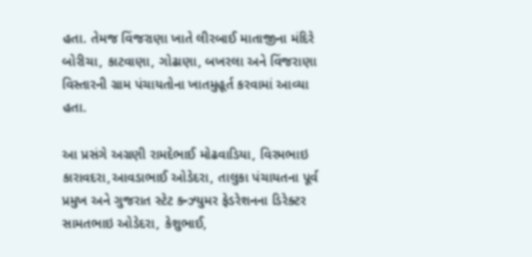હતા. તેમજ વિંજરાણા ખાતે લીરબાઈ માતાજીના મંદિરે બોરીચા, કાટવાણા, ગોઢાણા, બખરલા અને વિંજરાણા વિસ્તારની ગ્રામ પંચાયતોના ખાતમુહૂર્ત કરવામાં આવ્યા હતા.

આ પ્રસંગે અગ્રણી રામદેભાઈ મોઢવાડિયા, વિરમભાઇ કારાવદરા,આવડાભાઈ ઓડેદરા, તાલુકા પંચાયતના પૂર્વ પ્રમુખ અને ગુજરાત સ્ટેટ કન્ઝ્યુમર ફેડરેશનના ડિરેક્ટર સામતભાઇ ઓડેદરા, કેશુભાઈ,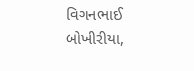વિગનભાઈ બોખીરીયા,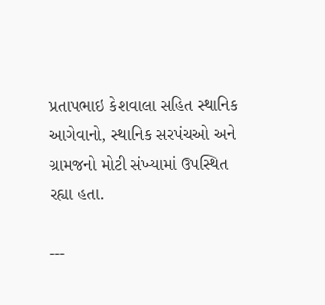પ્રતાપભાઇ કેશવાલા સહિત સ્થાનિક આગેવાનો, સ્થાનિક સરપંચઓ અને ગ્રામજનો મોટી સંખ્યામાં ઉપસ્થિત રહ્યા હતા.

---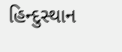હિન્દુસ્થાન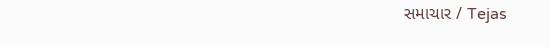સમાચાર / Tejas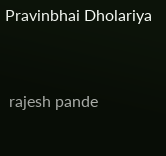Pravinbhai Dholariya


 rajesh pande